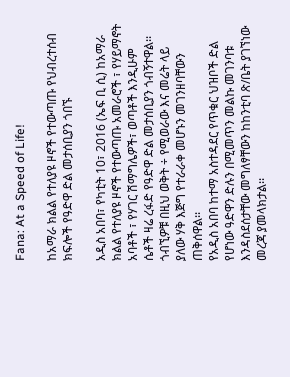Fana: At a Speed of Life!

ከአማራ ክልል የተለያዩ ዞኖች የተውጣጡ የህብረተሰብ ክፍሎች የዓድዋ ድል መታሰቢያን ጎበኙ

አዲስ አበባ፣ የካቲት 10፣ 2016 (ኤፍ ቢ ሲ) ከአማራ ክልል የተለያዩ ዞኖች የተውጣጡ አመራሮች ፣ የሃይማኖት አባቶች ፣ የሃገር ሽማግሌዎች፣ ወጣቶች እንዲሁም ሴቶች ዛሬ ረፋድ የዓድዋ ድል መታሰቢያን ጎብኝተዋል፡፡
ጎብኚዎቹ በዚህ ወቅት ÷ የሚወራው እና መሬት ላይ ያለው ሃቅ እጅግ የተራራቀ መሆኑን መገንዘባቸውን ጠቅሰዋል፡፡
የአዲስ አበባ ከተማ አስተዳደር የጥቁር ህዝቦች ድል የሆነው ዓድዋን ድሉን በሚመጥን መልኩ መገንባቱ እንዳስደሰታቸው መግለፃቸውን ከከንቲባ ጽ/ቤት ያገኘነው መረጃ ያመላክታል፡፡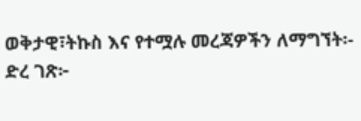ወቅታዊ፣ትኩስ እና የተሟሉ መረጃዎችን ለማግኘት፡-
ድረ ገጽ፦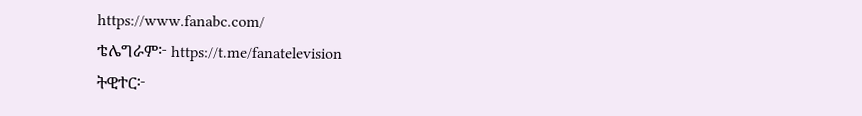https://www.fanabc.com/
ቴሌግራም፦ https://t.me/fanatelevision
ትዊተር፦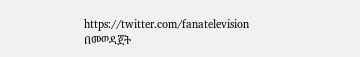https://twitter.com/fanatelevision በመወዳጀት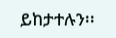ይከታተሉን፡፡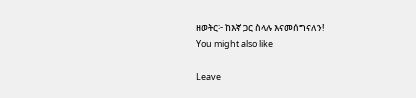ዘወትር፦ ከእኛ ጋር ስላሉ እናመሰግናለን!
You might also like

Leave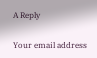A Reply

Your email address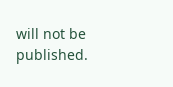will not be published.